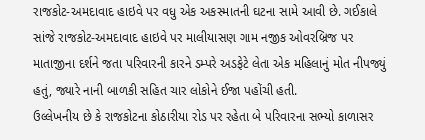રાજકોટ-અમદાવાદ હાઇવે પર વધુ એક અકસ્માતની ઘટના સામે આવી છે. ગઈકાલે સાંજે રાજકોટ-અમદાવાદ હાઇવે પર માલીયાસણ ગામ નજીક ઓવરબ્રિજ પર માતાજીના દર્શને જતા પરિવારની કારને ડમ્પરે અડફેટે લેતા એક મહિલાનું મોત નીપજ્યું હતું, જ્યારે નાની બાળકી સહિત ચાર લોકોને ઈજા પહોંચી હતી.
ઉલ્લેખનીય છે કે રાજકોટના કોઠારીયા રોડ પર રહેતા બે પરિવારના સભ્યો કાળાસર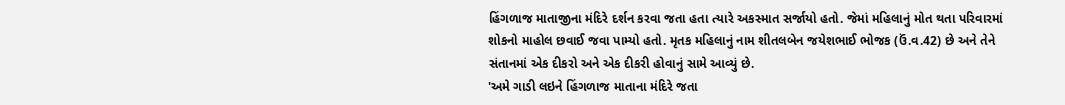હિંગળાજ માતાજીના મંદિરે દર્શન કરવા જતા હતા ત્યારે અકસ્માત સર્જાયો હતો. જેમાં મહિલાનું મોત થતા પરિવારમાં શોકનો માહોલ છવાઈ જવા પામ્યો હતો. મૃતક મહિલાનું નામ શીતલબેન જયેશભાઈ ભોજક (ઉં.વ.42) છે અને તેને સંતાનમાં એક દીકરો અને એક દીકરી હોવાનું સામે આવ્યું છે.
'અમે ગાડી લઇને હિંગળાજ માતાના મંદિરે જતા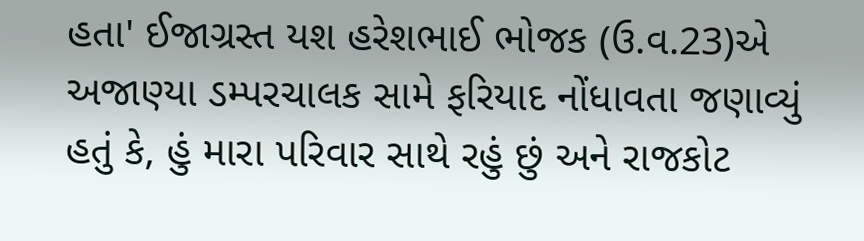હતા' ઈજાગ્રસ્ત યશ હરેશભાઈ ભોજક (ઉ.વ.23)એ અજાણ્યા ડમ્પરચાલક સામે ફરિયાદ નોંધાવતા જણાવ્યું હતું કે, હું મારા પરિવાર સાથે રહું છું અને રાજકોટ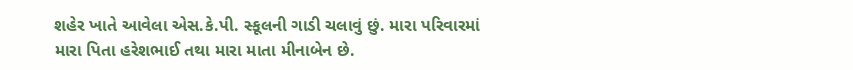શહેર ખાતે આવેલા એસ.કે.પી. સ્કૂલની ગાડી ચલાવું છું. મારા પરિવારમાં મારા પિતા હરેશભાઈ તથા મારા માતા મીનાબેન છે.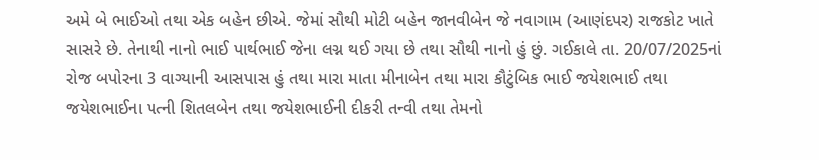અમે બે ભાઈઓ તથા એક બહેન છીએ. જેમાં સૌથી મોટી બહેન જાનવીબેન જે નવાગામ (આણંદપર) રાજકોટ ખાતે સાસરે છે. તેનાથી નાનો ભાઈ પાર્થભાઈ જેના લગ્ન થઈ ગયા છે તથા સૌથી નાનો હું છું. ગઈકાલે તા. 20/07/2025નાં રોજ બપોરના 3 વાગ્યાની આસપાસ હું તથા મારા માતા મીનાબેન તથા મારા કૌટુંબિક ભાઈ જયેશભાઈ તથા જયેશભાઈના પત્ની શિતલબેન તથા જયેશભાઈની દીકરી તન્વી તથા તેમનો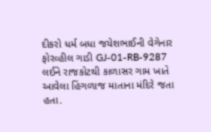દીકરો ધર્મ બધા જયેશભાઈની વેગેનાર ફોરવ્હીલ ગાડી GJ-01-RB-9287 લઈને રાજકોટથી કાળાસર ગામ ખાતે આવેલા હિંગળાજ માતાના મંદિરે જતા હતા.